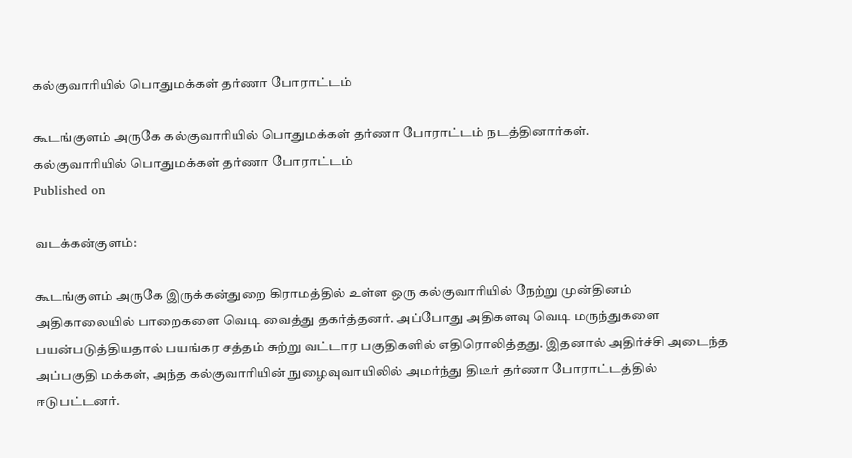கல்குவாரியில் பொதுமக்கள் தர்ணா போராட்டம்

கூடங்குளம் அருகே கல்குவாரியில் பொதுமக்கள் தர்ணா போராட்டம் நடத்தினார்கள்.
கல்குவாரியில் பொதுமக்கள் தர்ணா போராட்டம்
Published on

வடக்கன்குளம்:

கூடங்குளம் அருகே இருக்கன்துறை கிராமத்தில் உள்ள ஒரு கல்குவாரியில் நேற்று முன்தினம் அதிகாலையில் பாறைகளை வெடி வைத்து தகர்த்தனர். அப்போது அதிகளவு வெடி மருந்துகளை பயன்படுத்தியதால் பயங்கர சத்தம் சுற்று வட்டார பகுதிகளில் எதிரொலித்தது. இதனால் அதிர்ச்சி அடைந்த அப்பகுதி மக்கள், அந்த கல்குவாரியின் நுழைவுவாயிலில் அமர்ந்து திடீர் தர்ணா போராட்டத்தில் ஈடுபட்டனர்.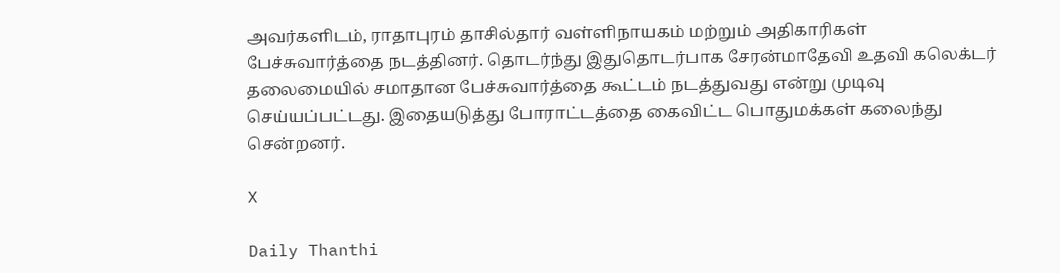அவர்களிடம், ராதாபுரம் தாசில்தார் வள்ளிநாயகம் மற்றும் அதிகாரிகள் பேச்சுவார்த்தை நடத்தினர். தொடர்ந்து இதுதொடர்பாக சேரன்மாதேவி உதவி கலெக்டர் தலைமையில் சமாதான பேச்சுவார்த்தை கூட்டம் நடத்துவது என்று முடிவு செய்யப்பட்டது. இதையடுத்து போராட்டத்தை கைவிட்ட பொதுமக்கள் கலைந்து சென்றனர்.

X

Daily Thanthi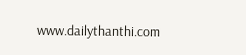www.dailythanthi.com